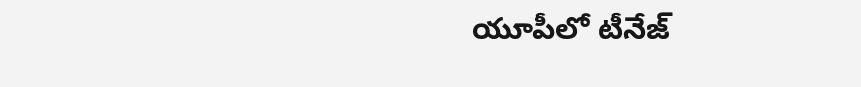యూపీలో టీనేజ్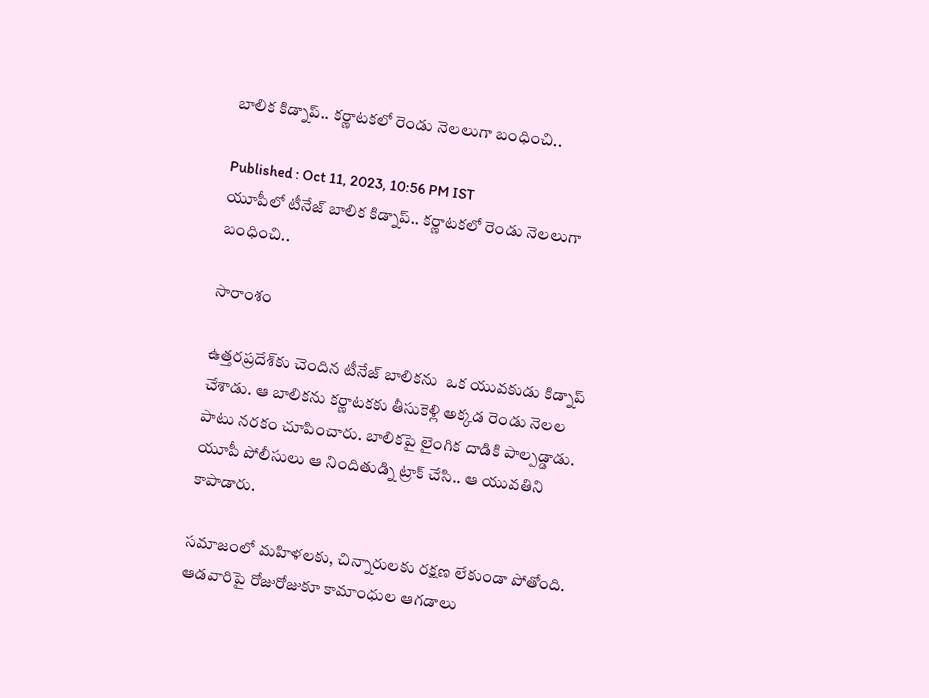బాలిక కిడ్నాప్‌.. కర్ణాటకలో రెండు నెలలుగా బంధించి..

Published : Oct 11, 2023, 10:56 PM IST
యూపీలో టీనేజ్ బాలిక కిడ్నాప్‌.. కర్ణాటకలో రెండు నెలలుగా బంధించి..

సారాంశం

ఉత్తరప్రదేశ్‌కు చెందిన టీనేజ్ బాలికను  ఒక యువకుడు కిడ్నాప్‌ చేశాడు. ఆ బాలికను కర్ణాటకకు తీసుకెళ్లి అక్కడ రెండు నెలల పాటు నరకం చూపించారు. బాలికపై లైంగిక దాడికి పాల్పడ్డాడు. యూపీ పోలీసులు ఆ నిందితుడ్ని ట్రాక్ చేసి.. ఆ యువతిని కాపాడారు.

సమాజంలో మహిళలకు, చిన్నారులకు రక్షణ లేకుండా పోతోంది. ఆడవారిపై రోజురోజుకూ కామాంధుల ఆగడాలు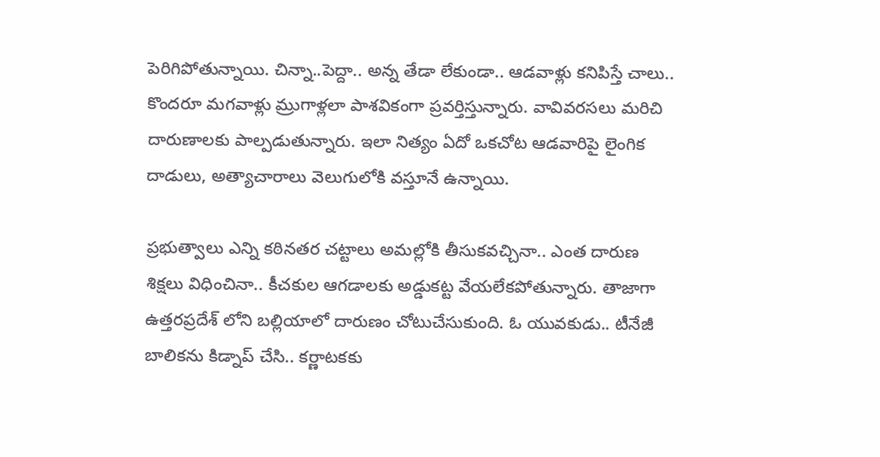పెరిగిపోతున్నాయి. చిన్నా..పెద్దా.. అన్న తేడా లేకుండా.. ఆడవాళ్లు కనిపిస్తే చాలు.. కొందరూ మగవాళ్లు మ్రుగాళ్లలా పాశవికంగా ప్రవర్తిస్తున్నారు. వావివరసలు మరిచి దారుణాలకు పాల్పడుతున్నారు. ఇలా నిత్యం ఏదో ఒకచోట ఆడవారిపై లైంగిక దాడులు, అత్యాచారాలు వెలుగులోకి వస్తూనే ఉన్నాయి.

ప్రభుత్వాలు ఎన్ని కఠినతర చట్టాలు అమల్లోకి తీసుకవచ్చినా.. ఎంత దారుణ శిక్షలు విధించినా.. కీచకుల ఆగడాలకు అడ్డుకట్ట వేయలేకపోతున్నారు. తాజాగా ఉత్తరప్రదేశ్ లోని బల్లియాలో దారుణం చోటుచేసుకుంది. ఓ యువకుడు.. టీనేజీ బాలికను కిడ్నాప్ చేసి.. కర్ణాటకకు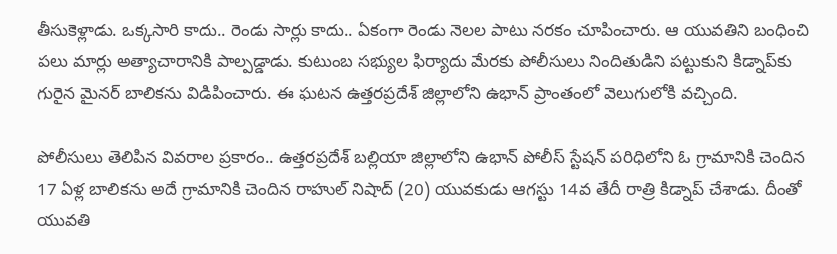తీసుకెళ్లాడు. ఒక్కసారి కాదు.. రెండు సార్లు కాదు.. ఏకంగా రెండు నెలల పాటు నరకం చూపించారు. ఆ యువతిని బంధించి పలు మార్లు అత్యాచారానికి పాల్పడ్డాడు. కుటుంబ సభ్యుల ఫిర్యాదు మేరకు పోలీసులు నిందితుడిని పట్టుకుని కిడ్నాప్‌కు గురైన మైనర్ బాలికను విడిపించారు. ఈ ఘటన ఉత్తరప్రదేశ్‌ జిల్లాలోని ఉభాన్ ప్రాంతంలో వెలుగులోకి వచ్చింది.

పోలీసులు తెలిపిన వివరాల ప్రకారం.. ఉత్తరప్రదేశ్‌ బల్లియా జిల్లాలోని ఉభాన్ పోలీస్ స్టేషన్ పరిధిలోని ఓ గ్రామానికి చెందిన 17 ఏళ్ల బాలికను అదే గ్రామానికి చెందిన రాహుల్ నిషాద్ (20) యువకుడు ఆగస్టు 14వ తేదీ రాత్రి కిడ్నాప్ చేశాడు. దీంతో యువతి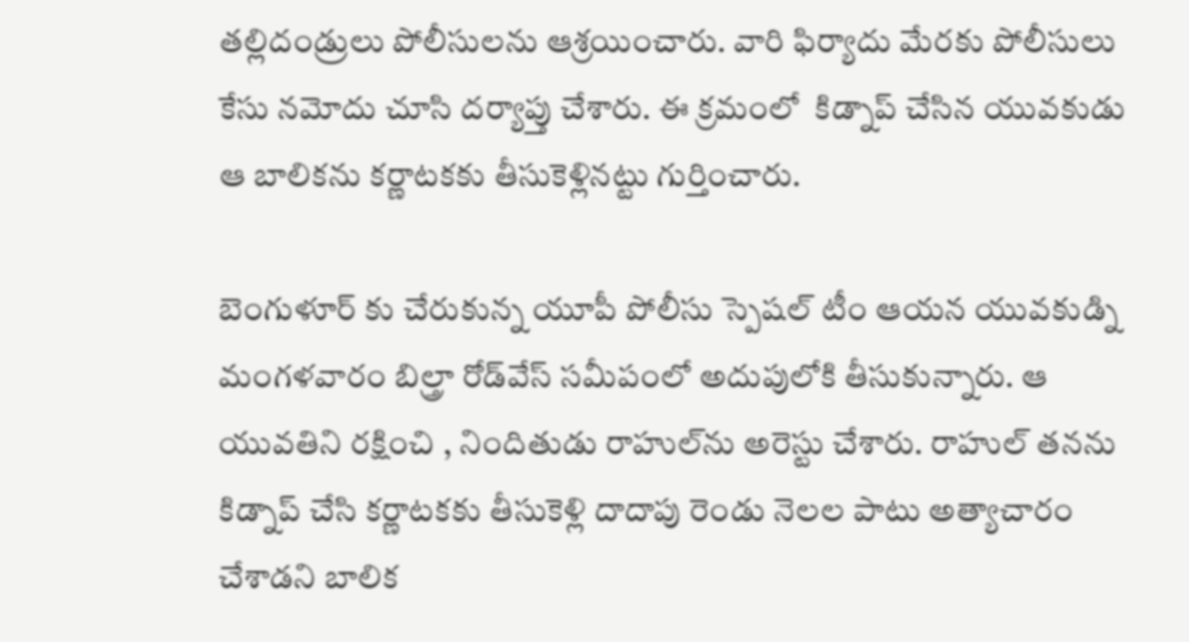తల్లిదండ్రులు పోలీసులను ఆశ్రయించారు. వారి ఫిర్యాదు మేరకు పోలీసులు కేసు నమోదు చూసి దర్యాప్తు చేశారు. ఈ క్రమంలో  కిడ్నాప్ చేసిన యువకుడు ఆ బాలికను కర్ణాటకకు తీసుకెళ్లినట్టు గుర్తించారు.

బెంగుళూర్ కు చేరుకున్న యూపీ పోలీసు స్పెషల్ టీం ఆయన యువకుడ్ని మంగళవారం బిల్త్రా రోడ్‌వేస్‌ సమీపంలో అదుపులోకి తీసుకున్నారు. ఆ యువతిని రక్షించి , నిందితుడు రాహుల్‌ను అరెస్టు చేశారు. రాహుల్ తనను కిడ్నాప్ చేసి కర్ణాటకకు తీసుకెళ్లి దాదాపు రెండు నెలల పాటు అత్యాచారం చేశాడని బాలిక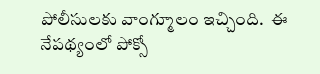పోలీసులకు వాంగ్మూలం ఇచ్చింది.  ఈ నేపథ్యంలో పోక్సో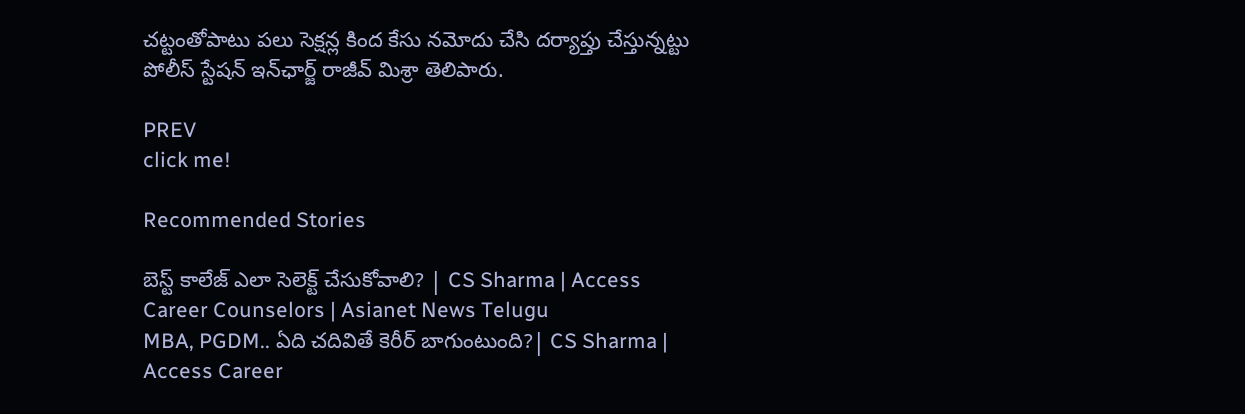చట్టంతోపాటు పలు సెక్షన్ల కింద కేసు నమోదు చేసి దర్యాప్తు చేస్తున్నట్టు పోలీస్ స్టేషన్ ఇన్‌ఛార్జ్ రాజీవ్ మిశ్రా తెలిపారు.

PREV
click me!

Recommended Stories

బెస్ట్ కాలేజ్ ఎలా సెలెక్ట్ చేసుకోవాలి? | CS Sharma | Access Career Counselors | Asianet News Telugu
MBA, PGDM.. ఏది చదివితే కెరీర్ బాగుంటుంది?| CS Sharma | Access Career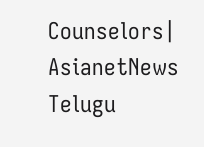Counselors| AsianetNews Telugu